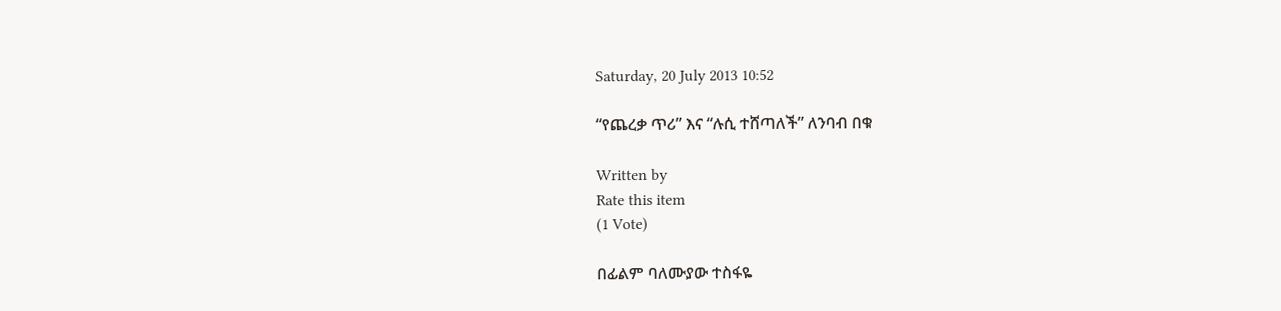Saturday, 20 July 2013 10:52

“የጨረቃ ጥሪ” እና “ሉሲ ተሸጣለች” ለንባብ በቁ

Written by
Rate this item
(1 Vote)

በፊልም ባለሙያው ተስፋዬ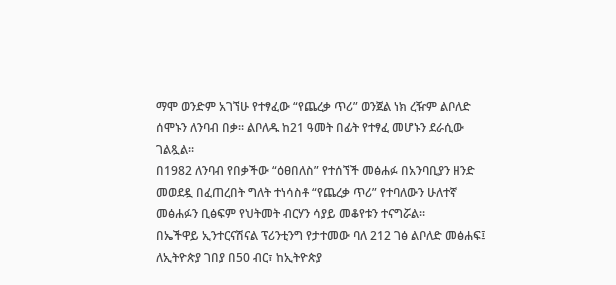ማሞ ወንድም አገኘሁ የተፃፈው “የጨረቃ ጥሪ” ወንጀል ነክ ረዥም ልቦለድ ሰሞኑን ለንባብ በቃ፡፡ ልቦለዱ ከ21 ዓመት በፊት የተፃፈ መሆኑን ደራሲው ገልጿል፡፡
በ1982 ለንባብ የበቃችው “ዕፀበለስ” የተሰኘች መፅሐፉ በአንባቢያን ዘንድ መወደዷ በፈጠረበት ግለት ተነሳስቶ “የጨረቃ ጥሪ” የተባለውን ሁለተኛ መፅሐፉን ቢፅፍም የህትመት ብርሃን ሳያይ መቆየቱን ተናግሯል፡፡
በኤችዋይ ኢንተርናሽናል ፕሪንቲንግ የታተመው ባለ 212 ገፅ ልቦለድ መፅሐፍ፤ ለኢትዮጵያ ገበያ በ50 ብር፣ ከኢትዮጵያ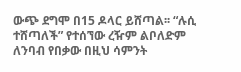ውጭ ደግሞ በ15 ዶላር ይሸጣል፡፡ “ሉሲ ተሸጣለች” የተሰኘው ረዥም ልቦለድም ለንባብ የበቃው በዚህ ሳምንት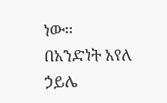ነው፡፡
በአንድነት አየለ ኃይሌ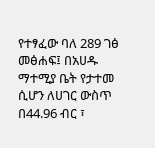የተፃፈው ባለ 289 ገፅ መፅሐፍ፤ በአሀዱ ማተሚያ ቤት የታተመ ሲሆን ለሀገር ውስጥ በ44.96 ብር ፣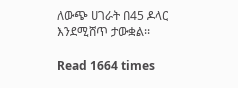ለውጭ ሀገራት በ45 ዶላር እንደሚሸጥ ታውቋል፡፡

Read 1664 times